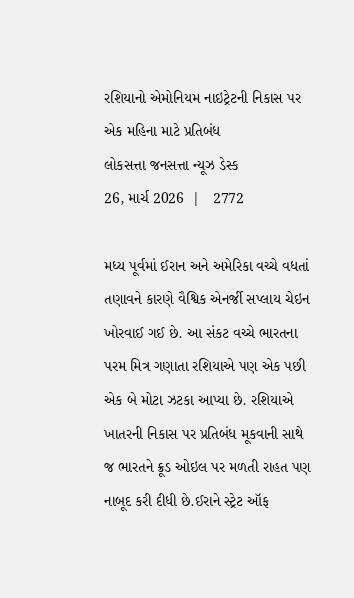રશિયાનો એમોનિયમ નાઇટ્રેટની નિકાસ પર એક મહિના માટે પ્રતિબંધ
લોકસત્તા જનસત્તા ન્યૂઝ ડેસ્ક
26, માર્ચ 2026  |   2772

મધ્ય પૂર્વમાં ઈરાન અને અમેરિકા વચ્ચે વધતાં તણાવને કારણે વૈશ્વિક એનર્જી સપ્લાય ચેઇન ખોરવાઈ ગઈ છે. આ સંકટ વચ્ચે ભારતના પરમ મિત્ર ગણાતા રશિયાએ પણ એક પછી એક બે મોટા ઝટકા આપ્યા છે. રશિયાએ ખાતરની નિકાસ પર પ્રતિબંધ મૂકવાની સાથે જ ભારતને ક્રૂડ ઓઇલ પર મળતી રાહત પણ નાબૂદ કરી દીધી છે.ઈરાને સ્ટ્રેટ ઑફ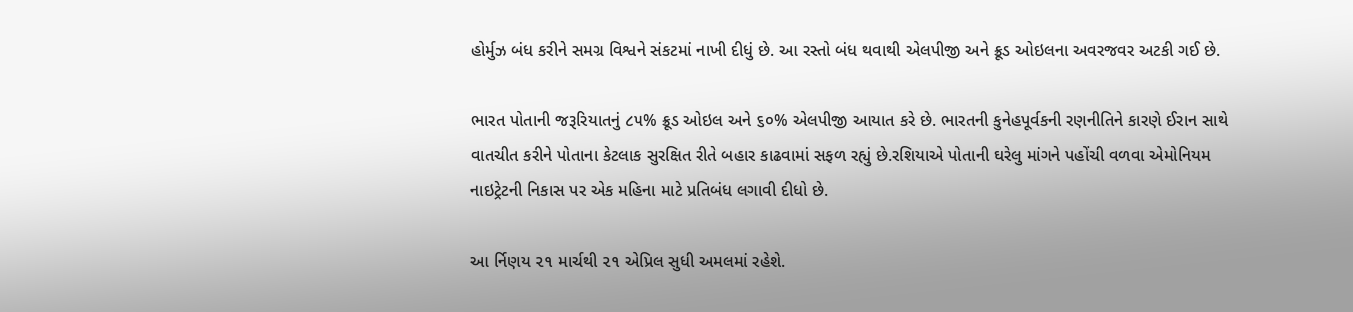હોર્મુઝ બંધ કરીને સમગ્ર વિશ્વને સંકટમાં નાખી દીધું છે. આ રસ્તો બંધ થવાથી એલપીજી અને ક્રૂડ ઓઇલના અવરજવર અટકી ગઈ છે.

ભારત પોતાની જરૂરિયાતનું ૮૫% ક્રૂડ ઓઇલ અને ૬૦% એલપીજી આયાત કરે છે. ભારતની કુનેહપૂર્વકની રણનીતિને કારણે ઈરાન સાથે વાતચીત કરીને પોતાના કેટલાક સુરક્ષિત રીતે બહાર કાઢવામાં સફળ રહ્યું છે.રશિયાએ પોતાની ઘરેલુ માંગને પહોંચી વળવા એમોનિયમ નાઇટ્રેટની નિકાસ પર એક મહિના માટે પ્રતિબંધ લગાવી દીધો છે.

આ ર્નિણય ૨૧ માર્ચથી ૨૧ એપ્રિલ સુધી અમલમાં રહેશે.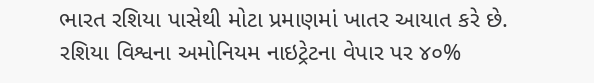ભારત રશિયા પાસેથી મોટા પ્રમાણમાં ખાતર આયાત કરે છે. રશિયા વિશ્વના અમોનિયમ નાઇટ્રેટના વેપાર પર ૪૦%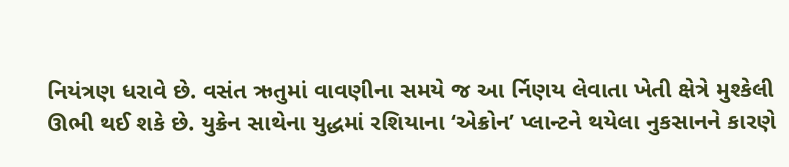નિયંત્રણ ધરાવે છે. વસંત ઋતુમાં વાવણીના સમયે જ આ ર્નિણય લેવાતા ખેતી ક્ષેત્રે મુશ્કેલી ઊભી થઈ શકે છે. યુક્રેન સાથેના યુદ્ધમાં રશિયાના ‘એક્રોન’ પ્લાન્ટને થયેલા નુકસાનને કારણે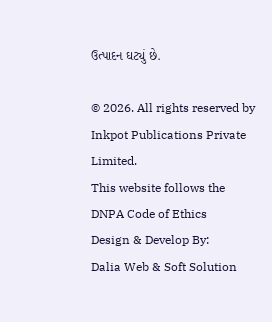ઉત્પાદન ઘટ્યું છે.

© 2026. All rights reserved by Inkpot Publications Private Limited.
This website follows the DNPA Code of Ethics
Design & Develop By:
Dalia Web & Soft Solution